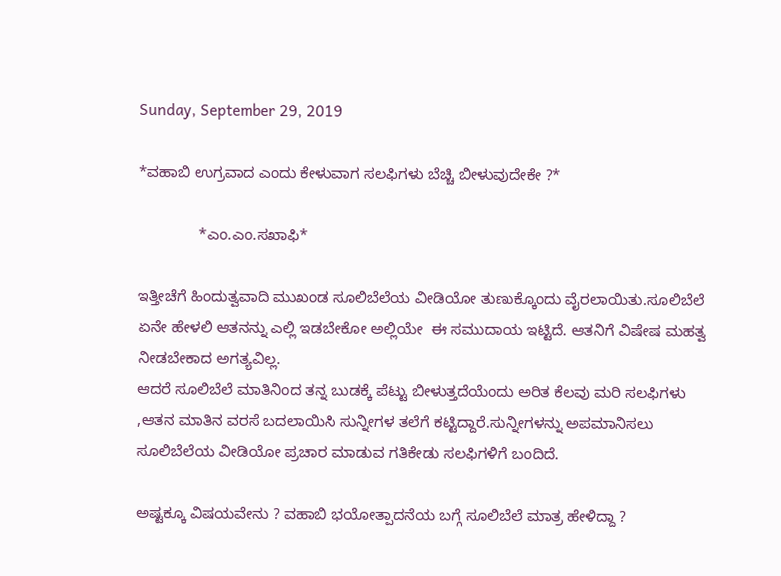Sunday, September 29, 2019

*ವಹಾಬಿ ಉಗ್ರವಾದ ಎಂದು ಕೇಳುವಾಗ ಸಲಫಿಗಳು ಬೆಚ್ಚಿ ಬೀಳುವುದೇಕೇ ?*

              *ಎಂ.ಎಂ.ಸಖಾಫಿ*

ಇತ್ತೀಚೆಗೆ ಹಿಂದುತ್ವವಾದಿ ಮುಖಂಡ ಸೂಲಿಬೆಲೆಯ ವೀಡಿಯೋ ತುಣುಕ್ಕೊಂದು ವೈರಲಾಯಿತು.ಸೂಲಿಬೆಲೆ ಏನೇ ಹೇಳಲಿ ಆತನನ್ನು ಎಲ್ಲಿ ಇಡಬೇಕೋ ಅಲ್ಲಿಯೇ  ಈ ಸಮುದಾಯ ಇಟ್ಟಿದೆ. ಆತನಿಗೆ ವಿಷೇಷ ಮಹತ್ವ ನೀಡಬೇಕಾದ ಅಗತ್ಯವಿಲ್ಲ.
ಆದರೆ ಸೂಲಿಬೆಲೆ ಮಾತಿನಿಂದ ತನ್ನ ಬುಡಕ್ಕೆ ಪೆಟ್ಟು ಬೀಳುತ್ತದೆಯೆಂದು ಅರಿತ ಕೆಲವು ಮರಿ ಸಲಫಿಗಳು ,ಆತನ ಮಾತಿನ ವರಸೆ ಬದಲಾಯಿಸಿ ಸುನ್ನೀಗಳ ತಲೆಗೆ ಕಟ್ಟಿದ್ದಾರೆ.ಸುನ್ನೀಗಳನ್ನು ಅಪಮಾನಿಸಲು ಸೂಲಿಬೆಲೆಯ ವೀಡಿಯೋ ಪ್ರಚಾರ ಮಾಡುವ ಗತಿಕೇಡು ಸಲಫಿಗಳಿಗೆ ಬಂದಿದೆ.

ಅಷ್ಟಕ್ಕೂ ವಿಷಯವೇನು ? ವಹಾಬಿ ಭಯೋತ್ಪಾದನೆಯ ಬಗ್ಗೆ ಸೂಲಿಬೆಲೆ ಮಾತ್ರ ಹೇಳಿದ್ದಾ ?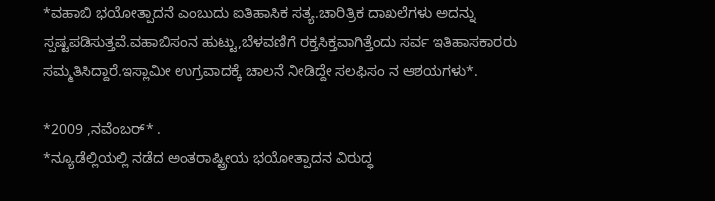*ವಹಾಬಿ ಭಯೋತ್ಪಾದನೆ ಎಂಬುದು ಐತಿಹಾಸಿಕ ಸತ್ಯ.ಚಾರಿತ್ರಿಕ ದಾಖಲೆಗಳು ಅದನ್ನು ಸ್ಪಷ್ಟಪಡಿಸುತ್ತವೆ.ವಹಾಬಿಸಂನ ಹುಟ್ಟು,ಬೆಳವಣಿಗೆ ರಕ್ತಸಿಕ್ತವಾಗಿತ್ತೆಂದು ಸರ್ವ ಇತಿಹಾಸಕಾರರು ಸಮ್ಮತಿಸಿದ್ದಾರೆ.ಇಸ್ಲಾಮೀ ಉಗ್ರವಾದಕ್ಕೆ ಚಾಲನೆ ನೀಡಿದ್ದೇ ಸಲಫಿಸಂ ನ ಆಶಯಗಳು*.

*2009 ,ನವೆಂಬರ್* .
*ನ್ಯೂಡೆಲ್ಲಿಯಲ್ಲಿ ನಡೆದ ಅಂತರಾಷ್ಟ್ರೀಯ ಭಯೋತ್ಪಾದನ ವಿರುದ್ಧ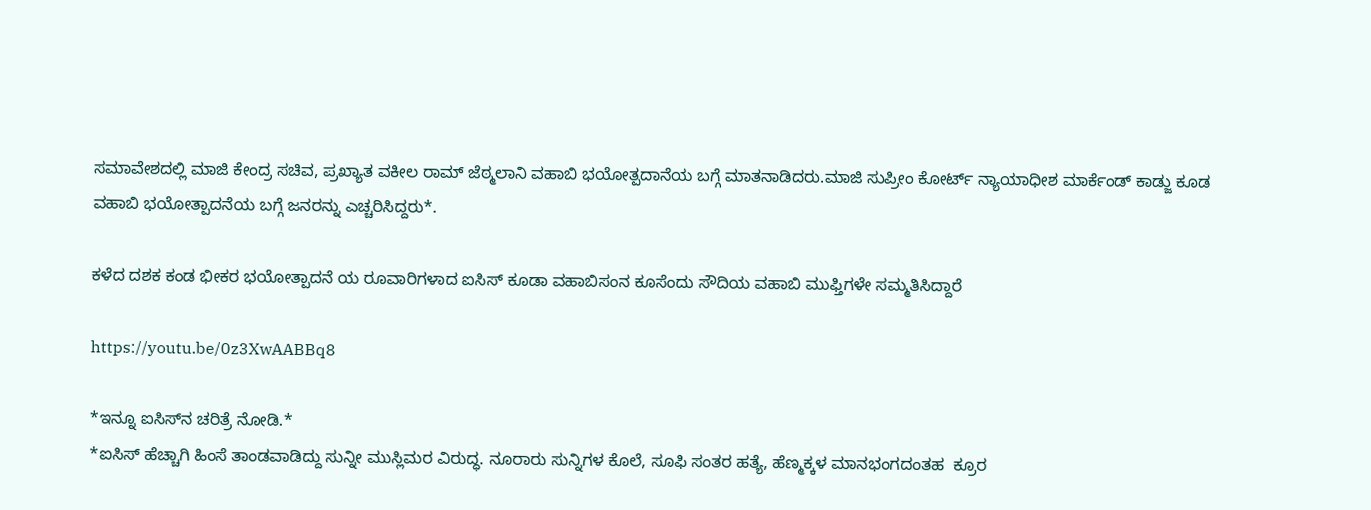ಸಮಾವೇಶದಲ್ಲಿ ಮಾಜಿ ಕೇಂದ್ರ ಸಚಿವ, ಪ್ರಖ್ಯಾತ ವಕೀಲ ರಾಮ್ ಜೆಠ್ಮಲಾನಿ ವಹಾಬಿ ಭಯೋತ್ಪದಾನೆಯ ಬಗ್ಗೆ ಮಾತನಾಡಿದರು.ಮಾಜಿ ಸುಪ್ರೀಂ ಕೋರ್ಟ್ ನ್ಯಾಯಾಧೀಶ ಮಾರ್ಕೆಂಡ್ ಕಾಡ್ಜು ಕೂಡ ವಹಾಬಿ ಭಯೋತ್ಪಾದನೆಯ ಬಗ್ಗೆ ಜನರನ್ನು ಎಚ್ಚರಿಸಿದ್ದರು*.

ಕಳೆದ ದಶಕ ಕಂಡ ಭೀಕರ ಭಯೋತ್ಪಾದನೆ ಯ ರೂವಾರಿಗಳಾದ ಐಸಿಸ್ ಕೂಡಾ ವಹಾಬಿಸಂನ ಕೂಸೆಂದು ಸೌದಿಯ ವಹಾಬಿ ಮುಫ್ತಿಗಳೇ ಸಮ್ಮತಿಸಿದ್ದಾರೆ

https://youtu.be/0z3XwAABBq8

*ಇನ್ನೂ ಐಸಿಸ್‌ನ ಚರಿತ್ರೆ ನೋಡಿ.*
*ಐ‌ಸಿಸ್ ಹೆಚ್ಚಾಗಿ ಹಿಂಸೆ ತಾಂಡವಾಡಿದ್ದು ಸುನ್ನೀ ಮುಸ್ಲಿಮರ ವಿರುದ್ಧ. ನೂರಾರು ಸುನ್ನಿಗಳ ಕೊಲೆ, ಸೂಫಿ ಸಂತರ ಹತ್ಯೆ, ಹೆಣ್ಮಕ್ಕಳ ಮಾನಭಂಗದಂತಹ  ಕ್ರೂರ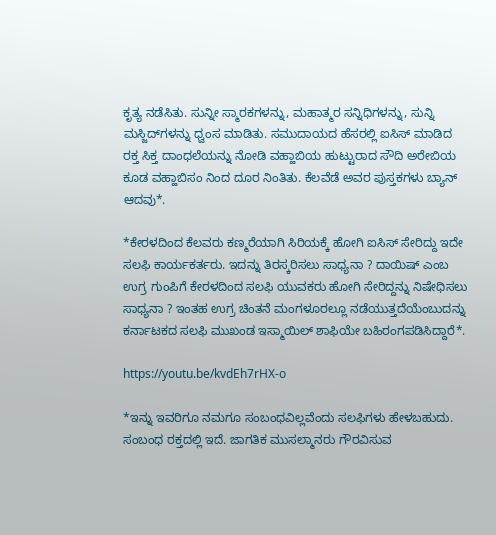ಕೃತ್ಯ ನಡೆಸಿತು. ಸುನ್ನೀ ಸ್ಮಾರಕಗಳನ್ನು, ಮಹಾತ್ಮರ ಸನ್ನಿಧಿಗಳನ್ನು, ಸುನ್ನಿ ಮಸ್ಜಿದ್‌ಗಳನ್ನು ಧ್ವಂಸ ಮಾಡಿತು. ಸಮುದಾಯದ ಹೆಸರಲ್ಲಿ ಐಸಿಸ್ ಮಾಡಿದ ರಕ್ತ ಸಿಕ್ತ ದಾಂಧಲೆಯನ್ನು ನೋಡಿ ವಹ್ಹಾಬಿಯ ಹುಟ್ಟುರಾದ ಸೌದಿ ಅರೇಬಿಯ ಕೂಡ ವಹ್ಹಾಬಿಸಂ ನಿಂದ ದೂರ ನಿಂತಿತು. ಕೆಲವೆಡೆ ಅವರ ಪುಸ್ತಕಗಳು ಬ್ಯಾನ್ ಆದವು*.

*ಕೇರಳದಿಂದ ಕೆಲವರು ಕಣ್ಮರೆಯಾಗಿ ಸಿರಿಯಕ್ಕೆ ಹೋಗಿ ಐಸಿಸ್ ಸೇರಿದ್ದು ಇದೇ ಸಲಫಿ ಕಾರ್ಯಕರ್ತರು. ಇದನ್ನು ತಿರಸ್ಕರಿಸಲು ಸಾಧ್ಯನಾ ? ದಾಯಿಷ್ ಎಂಬ ಉಗ್ರ ಗುಂಪಿಗೆ ಕೇರಳದಿಂದ ಸಲಫಿ ಯುವಕರು ಹೋಗಿ ಸೇರಿದ್ದನ್ನು ನಿಷೇಧಿಸಲು ಸಾಧ್ಯನಾ ? ಇಂತಹ ಉಗ್ರ ಚಿಂತನೆ ಮಂಗಳೂರಲ್ಲೂ ನಡೆಯುತ್ತದೆಯೆಂಬುದನ್ನು ಕರ್ನಾಟಕದ ಸಲಫಿ ಮುಖಂಡ ಇಸ್ಮಾಯಿಲ್ ಶಾಫಿಯೇ ಬಹಿರಂಗಪಡಿಸಿದ್ದಾರೆ*.

https://youtu.be/kvdEh7rHX-o

*ಇನ್ನು ಇವರಿಗೂ ನಮಗೂ ಸಂಬಂಧವಿಲ್ಲವೆಂದು ಸಲಫಿಗಳು ಹೇಳಬಹುದು. ಸಂಬಂಧ ರಕ್ತದಲ್ಲಿ ಇದೆ. ಜಾಗತಿಕ ಮುಸಲ್ಮಾನರು ಗೌರವಿಸುವ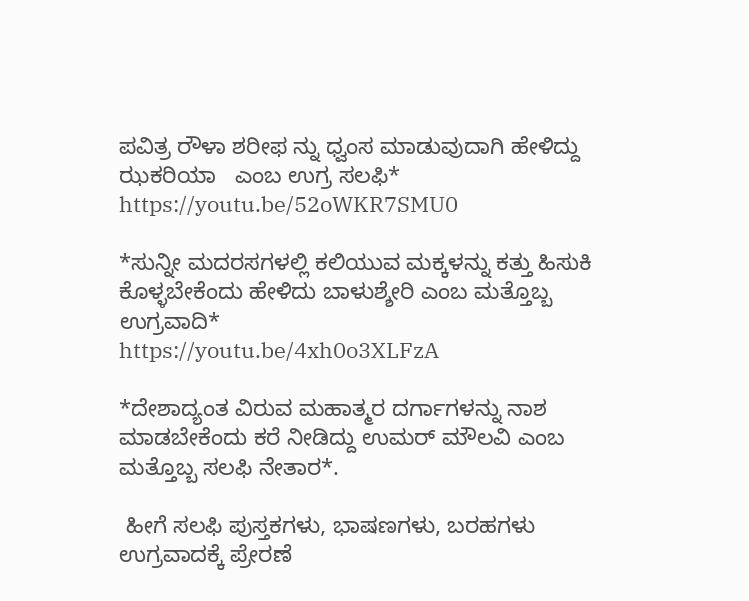ಪವಿತ್ರ ರೌಳಾ ಶರೀಫ ನ್ನು ಧ್ವಂಸ ಮಾಡುವುದಾಗಿ ಹೇಳಿದ್ದು ಝಕರಿಯಾ   ಎಂಬ ಉಗ್ರ ಸಲಫಿ*
https://youtu.be/52oWKR7SMU0

*ಸುನ್ನೀ ಮದರಸಗಳಲ್ಲಿ ಕಲಿಯುವ ಮಕ್ಕಳನ್ನು ಕತ್ತು ಹಿಸುಕಿ ಕೊಳ್ಳಬೇಕೆಂದು ಹೇಳಿದು ಬಾಳುಶ್ಶೇರಿ ಎಂಬ ಮತ್ತೊಬ್ಬ ಉಗ್ರವಾದಿ*
https://youtu.be/4xh0o3XLFzA

*ದೇಶಾದ್ಯಂತ ವಿರುವ ಮಹಾತ್ಮರ ದರ್ಗಾಗಳನ್ನು ನಾಶ ಮಾಡಬೇಕೆಂದು ಕರೆ ನೀಡಿದ್ದು ಉಮರ್ ಮೌಲವಿ ಎಂಬ ಮತ್ತೊಬ್ಬ ಸಲಫಿ ನೇತಾರ*.

 ಹೀಗೆ ಸಲಫಿ ಪುಸ್ತಕಗಳು, ಭಾಷಣಗಳು, ಬರಹಗಳು ಉಗ್ರವಾದಕ್ಕೆ ಪ್ರೇರಣೆ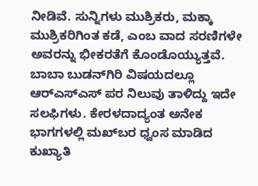ನೀಡಿವೆ. ಸುನ್ನಿಗಳು ಮುಶ್ರಿಕರು, ಮಕ್ಕಾ ಮುಶ್ರಿಕರಿಗಿಂತ ಕಡೆ, ಎಂಬ ವಾದ ಸರಣಿಗಳೇ ಅವರನ್ನು ಭೀಕರತೆಗೆ ಕೊಂಡೊಯ್ಯುತ್ತವೆ.
ಬಾಬಾ ಬುಡನ್‌ಗಿರಿ ವಿಷಯದಲ್ಲೂ ಆರ್‌ಎಸ್‌ಎಸ್ ಪರ ನಿಲುವು ತಾಳಿದ್ದು ಇದೇ ಸಲಫಿಗಳು. ಕೇರಳದಾದ್ಯಂತ ಅನೇಕ ಭಾಗಗಳಲ್ಲಿ ಮಖ್‌ಬರ ಧ್ವಂಸ ಮಾಡಿದ ಕುಖ್ಯಾತಿ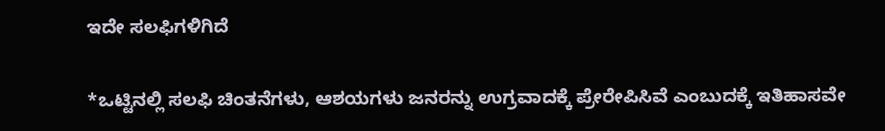ಇದೇ ಸಲಫಿಗಳಿಗಿದೆ

*ಒಟ್ಟಿನಲ್ಲಿ ಸಲಫಿ ಚಿಂತನೆಗಳು, ಆಶಯಗಳು ಜನರನ್ನು ಉಗ್ರವಾದಕ್ಕೆ ಪ್ರೇರೇಪಿಸಿವೆ ಎಂಬುದಕ್ಕೆ ಇತಿಹಾಸವೇ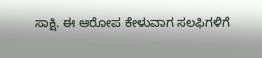ಸಾಕ್ಷಿ. ಈ ಆರೋಪ ಕೇಳುವಾಗ ಸಲಫಿಗಳಿಗೆ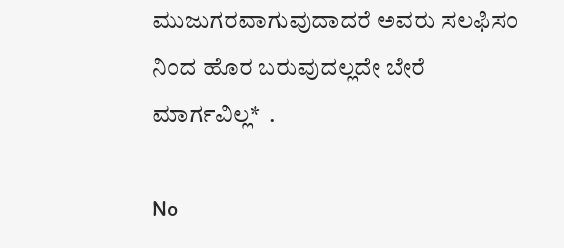ಮುಜುಗರವಾಗುವುದಾದರೆ ಅವರು ಸಲಫಿಸಂ ನಿಂದ ಹೊರ ಬರುವುದಲ್ಲದೇ ಬೇರೆ ಮಾರ್ಗವಿಲ್ಲ*  .

No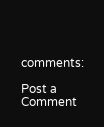comments:

Post a Comment